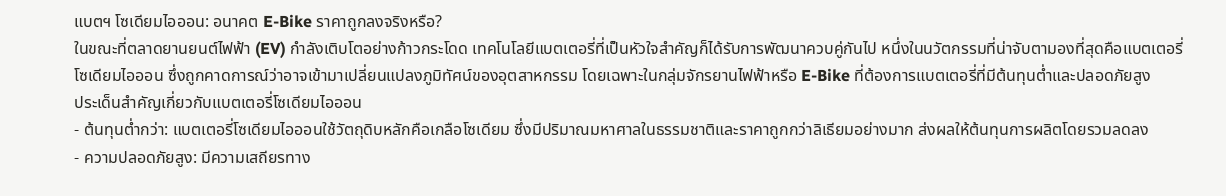แบตฯ โซเดียมไอออน: อนาคต E-Bike ราคาถูกลงจริงหรือ?
ในขณะที่ตลาดยานยนต์ไฟฟ้า (EV) กำลังเติบโตอย่างก้าวกระโดด เทคโนโลยีแบตเตอรี่ที่เป็นหัวใจสำคัญก็ได้รับการพัฒนาควบคู่กันไป หนึ่งในนวัตกรรมที่น่าจับตามองที่สุดคือแบตเตอรี่โซเดียมไอออน ซึ่งถูกคาดการณ์ว่าอาจเข้ามาเปลี่ยนแปลงภูมิทัศน์ของอุตสาหกรรม โดยเฉพาะในกลุ่มจักรยานไฟฟ้าหรือ E-Bike ที่ต้องการแบตเตอรี่ที่มีต้นทุนต่ำและปลอดภัยสูง
ประเด็นสำคัญเกี่ยวกับแบตเตอรี่โซเดียมไอออน
- ต้นทุนต่ำกว่า: แบตเตอรี่โซเดียมไอออนใช้วัตถุดิบหลักคือเกลือโซเดียม ซึ่งมีปริมาณมหาศาลในธรรมชาติและราคาถูกกว่าลิเธียมอย่างมาก ส่งผลให้ต้นทุนการผลิตโดยรวมลดลง
- ความปลอดภัยสูง: มีความเสถียรทาง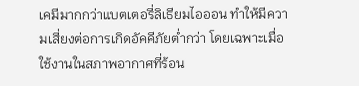เคมีมากกว่าแบตเตอรี่ลิเธียมไอออน ทำให้มีความเสี่ยงต่อการเกิดอัคคีภัยต่ำกว่า โดยเฉพาะเมื่อใช้งานในสภาพอากาศที่ร้อน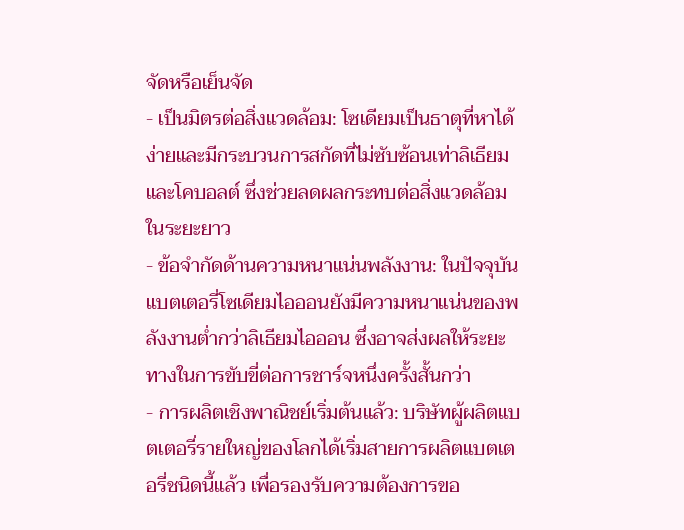จัดหรือเย็นจัด
- เป็นมิตรต่อสิ่งแวดล้อม: โซเดียมเป็นธาตุที่หาได้ง่ายและมีกระบวนการสกัดที่ไม่ซับซ้อนเท่าลิเธียมและโคบอลต์ ซึ่งช่วยลดผลกระทบต่อสิ่งแวดล้อมในระยะยาว
- ข้อจำกัดด้านความหนาแน่นพลังงาน: ในปัจจุบัน แบตเตอรี่โซเดียมไอออนยังมีความหนาแน่นของพลังงานต่ำกว่าลิเธียมไอออน ซึ่งอาจส่งผลให้ระยะทางในการขับขี่ต่อการชาร์จหนึ่งครั้งสั้นกว่า
- การผลิตเชิงพาณิชย์เริ่มต้นแล้ว: บริษัทผู้ผลิตแบตเตอรี่รายใหญ่ของโลกได้เริ่มสายการผลิตแบตเตอรี่ชนิดนี้แล้ว เพื่อรองรับความต้องการขอ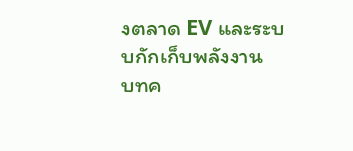งตลาด EV และระบบกักเก็บพลังงาน
บทค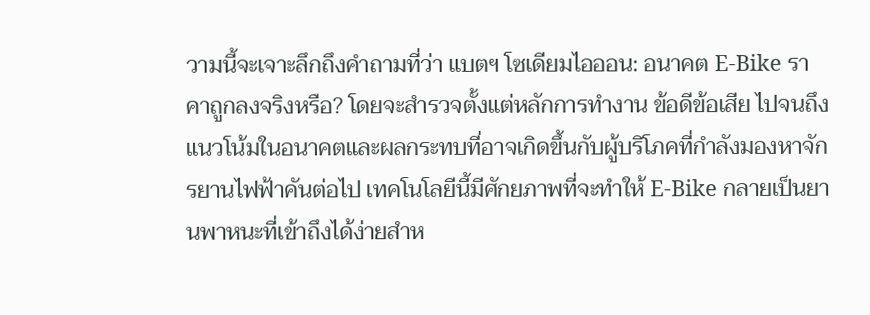วามนี้จะเจาะลึกถึงคำถามที่ว่า แบตฯ โซเดียมไอออน: อนาคต E-Bike ราคาถูกลงจริงหรือ? โดยจะสำรวจตั้งแต่หลักการทำงาน ข้อดีข้อเสีย ไปจนถึงแนวโน้มในอนาคตและผลกระทบที่อาจเกิดขึ้นกับผู้บริโภคที่กำลังมองหาจักรยานไฟฟ้าคันต่อไป เทคโนโลยีนี้มีศักยภาพที่จะทำให้ E-Bike กลายเป็นยานพาหนะที่เข้าถึงได้ง่ายสำห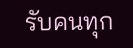รับคนทุก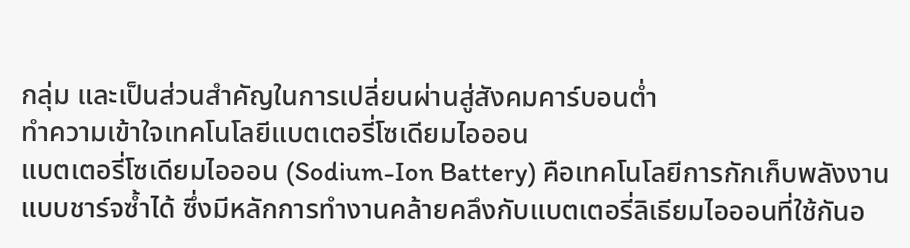กลุ่ม และเป็นส่วนสำคัญในการเปลี่ยนผ่านสู่สังคมคาร์บอนต่ำ
ทำความเข้าใจเทคโนโลยีแบตเตอรี่โซเดียมไอออน
แบตเตอรี่โซเดียมไอออน (Sodium-Ion Battery) คือเทคโนโลยีการกักเก็บพลังงานแบบชาร์จซ้ำได้ ซึ่งมีหลักการทำงานคล้ายคลึงกับแบตเตอรี่ลิเธียมไอออนที่ใช้กันอ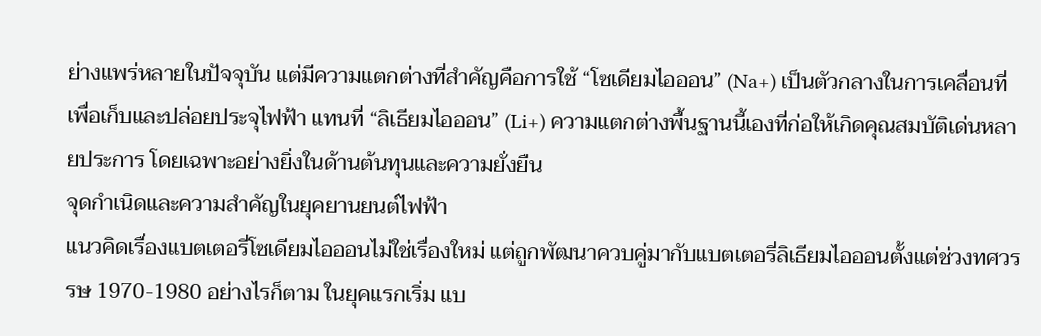ย่างแพร่หลายในปัจจุบัน แต่มีความแตกต่างที่สำคัญคือการใช้ “โซเดียมไอออน” (Na+) เป็นตัวกลางในการเคลื่อนที่เพื่อเก็บและปล่อยประจุไฟฟ้า แทนที่ “ลิเธียมไอออน” (Li+) ความแตกต่างพื้นฐานนี้เองที่ก่อให้เกิดคุณสมบัติเด่นหลายประการ โดยเฉพาะอย่างยิ่งในด้านต้นทุนและความยั่งยืน
จุดกำเนิดและความสำคัญในยุคยานยนต์ไฟฟ้า
แนวคิดเรื่องแบตเตอรี่โซเดียมไอออนไม่ใช่เรื่องใหม่ แต่ถูกพัฒนาควบคู่มากับแบตเตอรี่ลิเธียมไอออนตั้งแต่ช่วงทศวรรษ 1970-1980 อย่างไรก็ตาม ในยุคแรกเริ่ม แบ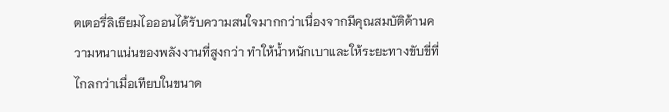ตเตอรี่ลิเธียมไอออนได้รับความสนใจมากกว่าเนื่องจากมีคุณสมบัติด้านความหนาแน่นของพลังงานที่สูงกว่า ทำให้น้ำหนักเบาและให้ระยะทางขับขี่ที่ไกลกว่าเมื่อเทียบในขนาด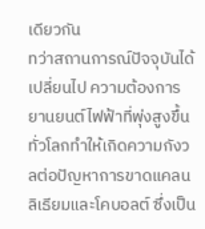เดียวกัน
ทว่าสถานการณ์ปัจจุบันได้เปลี่ยนไป ความต้องการยานยนต์ไฟฟ้าที่พุ่งสูงขึ้นทั่วโลกทำให้เกิดความกังวลต่อปัญหาการขาดแคลนลิเธียมและโคบอลต์ ซึ่งเป็น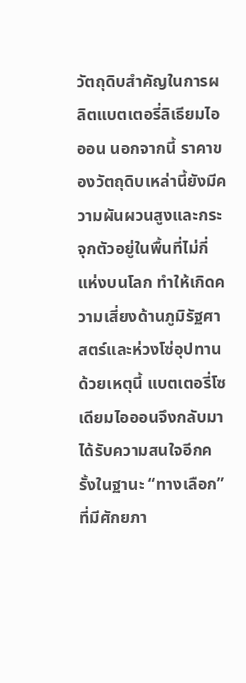วัตถุดิบสำคัญในการผลิตแบตเตอรี่ลิเธียมไอออน นอกจากนี้ ราคาของวัตถุดิบเหล่านี้ยังมีความผันผวนสูงและกระจุกตัวอยู่ในพื้นที่ไม่กี่แห่งบนโลก ทำให้เกิดความเสี่ยงด้านภูมิรัฐศาสตร์และห่วงโซ่อุปทาน ด้วยเหตุนี้ แบตเตอรี่โซเดียมไอออนจึงกลับมาได้รับความสนใจอีกครั้งในฐานะ “ทางเลือก” ที่มีศักยภา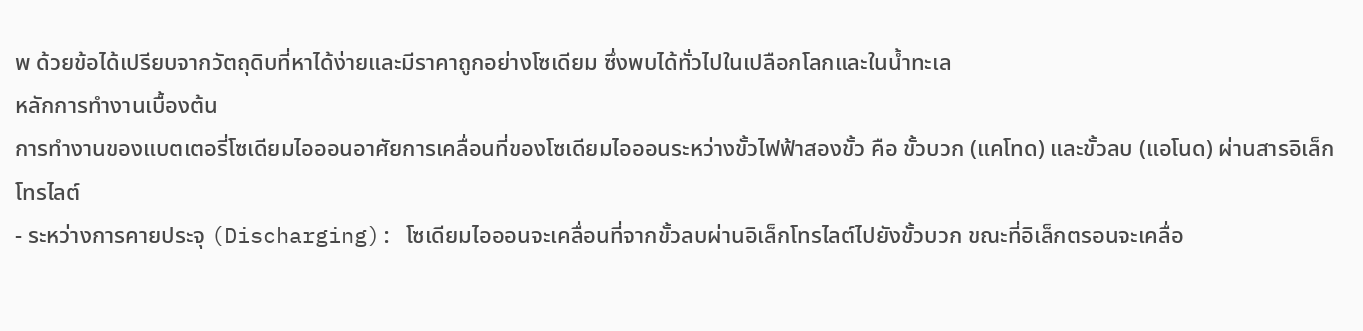พ ด้วยข้อได้เปรียบจากวัตถุดิบที่หาได้ง่ายและมีราคาถูกอย่างโซเดียม ซึ่งพบได้ทั่วไปในเปลือกโลกและในน้ำทะเล
หลักการทำงานเบื้องต้น
การทำงานของแบตเตอรี่โซเดียมไอออนอาศัยการเคลื่อนที่ของโซเดียมไอออนระหว่างขั้วไฟฟ้าสองขั้ว คือ ขั้วบวก (แคโทด) และขั้วลบ (แอโนด) ผ่านสารอิเล็กโทรไลต์
- ระหว่างการคายประจุ (Discharging): โซเดียมไอออนจะเคลื่อนที่จากขั้วลบผ่านอิเล็กโทรไลต์ไปยังขั้วบวก ขณะที่อิเล็กตรอนจะเคลื่อ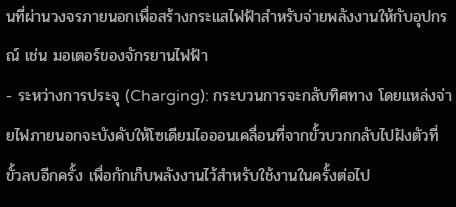นที่ผ่านวงจรภายนอกเพื่อสร้างกระแสไฟฟ้าสำหรับจ่ายพลังงานให้กับอุปกรณ์ เช่น มอเตอร์ของจักรยานไฟฟ้า
- ระหว่างการประจุ (Charging): กระบวนการจะกลับทิศทาง โดยแหล่งจ่ายไฟภายนอกจะบังคับให้โซเดียมไอออนเคลื่อนที่จากขั้วบวกกลับไปฝังตัวที่ขั้วลบอีกครั้ง เพื่อกักเก็บพลังงานไว้สำหรับใช้งานในครั้งต่อไป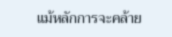แม้หลักการจะคล้าย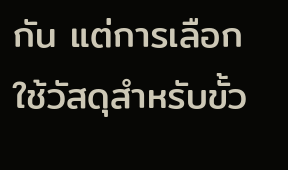กัน แต่การเลือกใช้วัสดุสำหรับขั้ว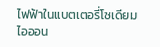ไฟฟ้าในแบตเตอรี่โซเดียมไอออน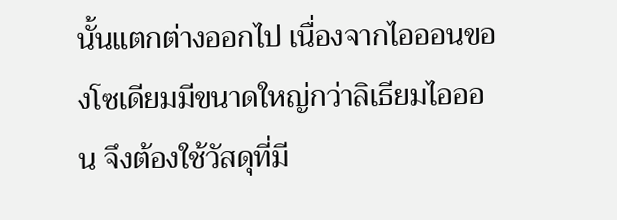นั้นแตกต่างออกไป เนื่องจากไอออนของโซเดียมมีขนาดใหญ่กว่าลิเธียมไอออน จึงต้องใช้วัสดุที่มี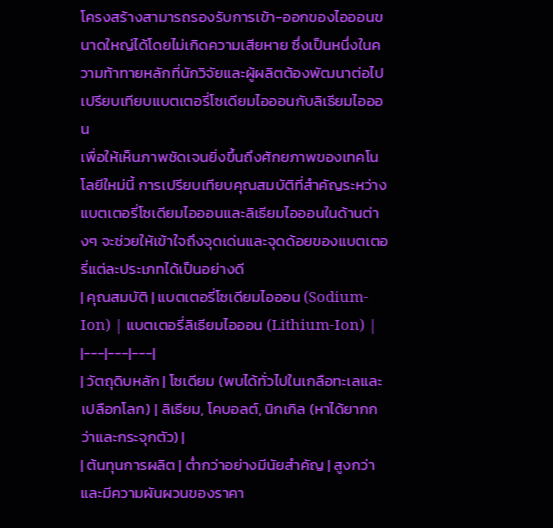โครงสร้างสามารถรองรับการเข้า-ออกของไอออนขนาดใหญ่ได้โดยไม่เกิดความเสียหาย ซึ่งเป็นหนึ่งในความท้าทายหลักที่นักวิจัยและผู้ผลิตต้องพัฒนาต่อไป
เปรียบเทียบแบตเตอรี่โซเดียมไอออนกับลิเธียมไอออน
เพื่อให้เห็นภาพชัดเจนยิ่งขึ้นถึงศักยภาพของเทคโนโลยีใหม่นี้ การเปรียบเทียบคุณสมบัติที่สำคัญระหว่างแบตเตอรี่โซเดียมไอออนและลิเธียมไอออนในด้านต่างๆ จะช่วยให้เข้าใจถึงจุดเด่นและจุดด้อยของแบตเตอรี่แต่ละประเภทได้เป็นอย่างดี
| คุณสมบัติ | แบตเตอรี่โซเดียมไอออน (Sodium-Ion) | แบตเตอรี่ลิเธียมไอออน (Lithium-Ion) |
|---|---|---|
| วัตถุดิบหลัก | โซเดียม (พบได้ทั่วไปในเกลือทะเลและเปลือกโลก) | ลิเธียม, โคบอลต์, นิกเกิล (หาได้ยากกว่าและกระจุกตัว) |
| ต้นทุนการผลิต | ต่ำกว่าอย่างมีนัยสำคัญ | สูงกว่าและมีความผันผวนของราคา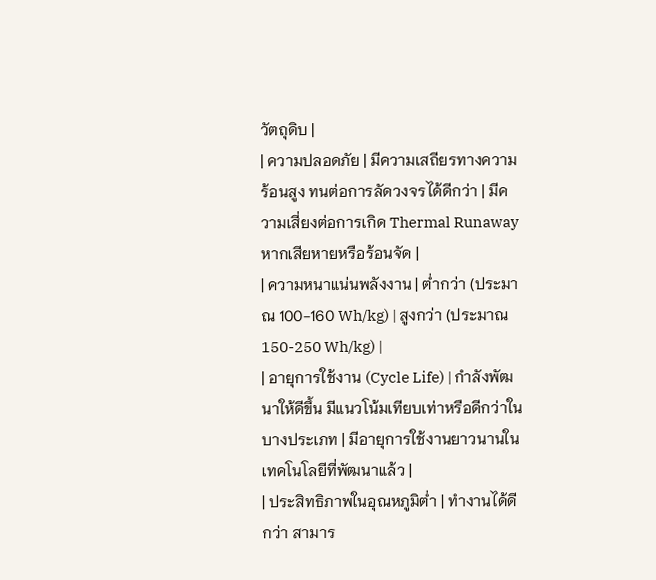วัตถุดิบ |
| ความปลอดภัย | มีความเสถียรทางความร้อนสูง ทนต่อการลัดวงจรได้ดีกว่า | มีความเสี่ยงต่อการเกิด Thermal Runaway หากเสียหายหรือร้อนจัด |
| ความหนาแน่นพลังงาน | ต่ำกว่า (ประมาณ 100-160 Wh/kg) | สูงกว่า (ประมาณ 150-250 Wh/kg) |
| อายุการใช้งาน (Cycle Life) | กำลังพัฒนาให้ดีขึ้น มีแนวโน้มเทียบเท่าหรือดีกว่าในบางประเภท | มีอายุการใช้งานยาวนานในเทคโนโลยีที่พัฒนาแล้ว |
| ประสิทธิภาพในอุณหภูมิต่ำ | ทำงานได้ดีกว่า สามาร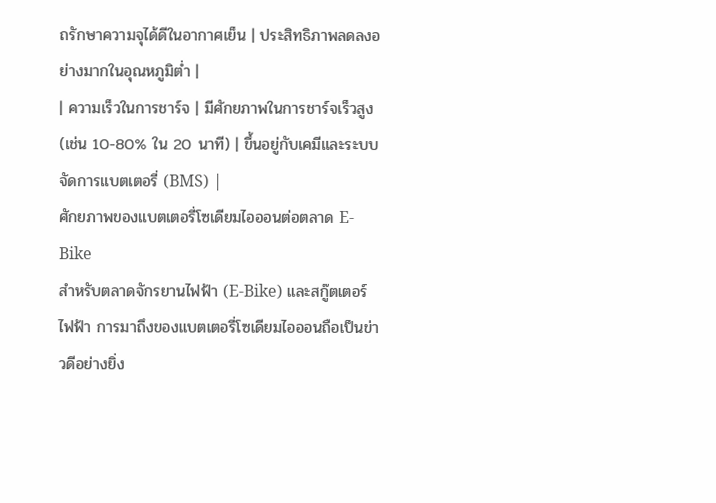ถรักษาความจุได้ดีในอากาศเย็น | ประสิทธิภาพลดลงอย่างมากในอุณหภูมิต่ำ |
| ความเร็วในการชาร์จ | มีศักยภาพในการชาร์จเร็วสูง (เช่น 10-80% ใน 20 นาที) | ขึ้นอยู่กับเคมีและระบบจัดการแบตเตอรี่ (BMS) |
ศักยภาพของแบตเตอรี่โซเดียมไอออนต่อตลาด E-Bike
สำหรับตลาดจักรยานไฟฟ้า (E-Bike) และสกู๊ตเตอร์ไฟฟ้า การมาถึงของแบตเตอรี่โซเดียมไอออนถือเป็นข่าวดีอย่างยิ่ง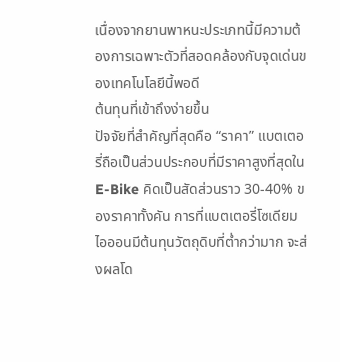เนื่องจากยานพาหนะประเภทนี้มีความต้องการเฉพาะตัวที่สอดคล้องกับจุดเด่นของเทคโนโลยีนี้พอดี
ต้นทุนที่เข้าถึงง่ายขึ้น
ปัจจัยที่สำคัญที่สุดคือ “ราคา” แบตเตอรี่ถือเป็นส่วนประกอบที่มีราคาสูงที่สุดใน E-Bike คิดเป็นสัดส่วนราว 30-40% ของราคาทั้งคัน การที่แบตเตอรี่โซเดียมไอออนมีต้นทุนวัตถุดิบที่ต่ำกว่ามาก จะส่งผลโด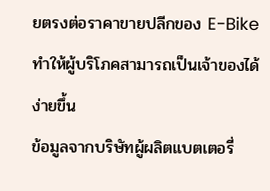ยตรงต่อราคาขายปลีกของ E-Bike ทำให้ผู้บริโภคสามารถเป็นเจ้าของได้ง่ายขึ้น
ข้อมูลจากบริษัทผู้ผลิตแบตเตอรี่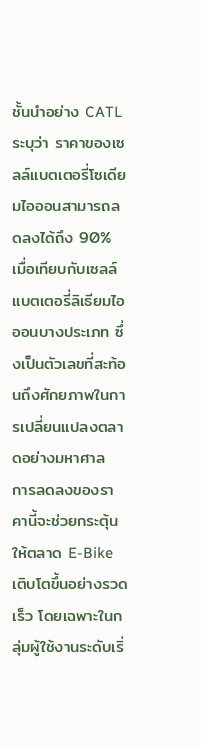ชั้นนำอย่าง CATL ระบุว่า ราคาของเซลล์แบตเตอรี่โซเดียมไอออนสามารถลดลงได้ถึง 90% เมื่อเทียบกับเซลล์แบตเตอรี่ลิเธียมไอออนบางประเภท ซึ่งเป็นตัวเลขที่สะท้อนถึงศักยภาพในการเปลี่ยนแปลงตลาดอย่างมหาศาล
การลดลงของราคานี้จะช่วยกระตุ้นให้ตลาด E-Bike เติบโตขึ้นอย่างรวดเร็ว โดยเฉพาะในกลุ่มผู้ใช้งานระดับเริ่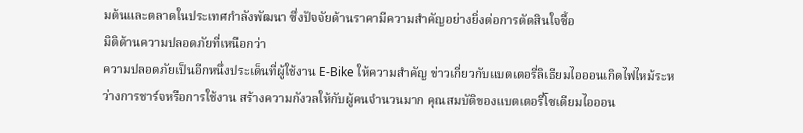มต้นและตลาดในประเทศกำลังพัฒนา ซึ่งปัจจัยด้านราคามีความสำคัญอย่างยิ่งต่อการตัดสินใจซื้อ
มิติด้านความปลอดภัยที่เหนือกว่า
ความปลอดภัยเป็นอีกหนึ่งประเด็นที่ผู้ใช้งาน E-Bike ให้ความสำคัญ ข่าวเกี่ยวกับแบตเตอรี่ลิเธียมไอออนเกิดไฟไหม้ระหว่างการชาร์จหรือการใช้งาน สร้างความกังวลให้กับผู้คนจำนวนมาก คุณสมบัติของแบตเตอรี่โซเดียมไอออน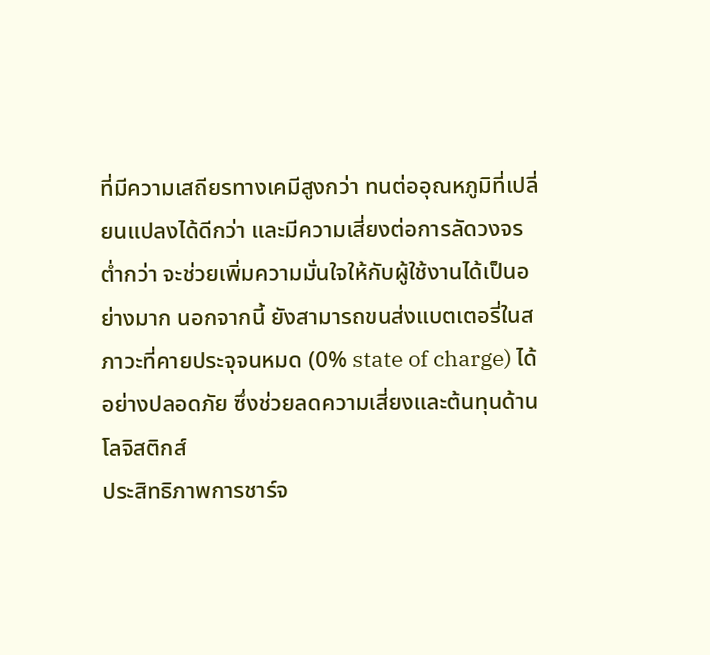ที่มีความเสถียรทางเคมีสูงกว่า ทนต่ออุณหภูมิที่เปลี่ยนแปลงได้ดีกว่า และมีความเสี่ยงต่อการลัดวงจรต่ำกว่า จะช่วยเพิ่มความมั่นใจให้กับผู้ใช้งานได้เป็นอย่างมาก นอกจากนี้ ยังสามารถขนส่งแบตเตอรี่ในสภาวะที่คายประจุจนหมด (0% state of charge) ได้อย่างปลอดภัย ซึ่งช่วยลดความเสี่ยงและต้นทุนด้านโลจิสติกส์
ประสิทธิภาพการชาร์จ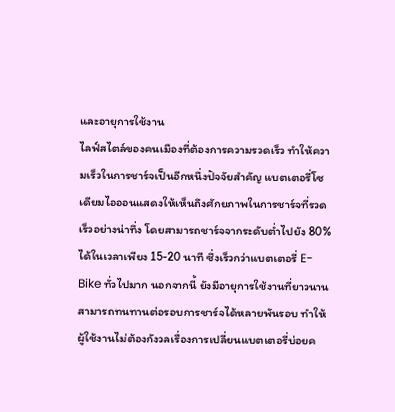และอายุการใช้งาน
ไลฟ์สไตล์ของคนเมืองที่ต้องการความรวดเร็ว ทำให้ความเร็วในการชาร์จเป็นอีกหนึ่งปัจจัยสำคัญ แบตเตอรี่โซเดียมไอออนแสดงให้เห็นถึงศักยภาพในการชาร์จที่รวดเร็วอย่างน่าทึ่ง โดยสามารถชาร์จจากระดับต่ำไปยัง 80% ได้ในเวลาเพียง 15-20 นาที ซึ่งเร็วกว่าแบตเตอรี่ E-Bike ทั่วไปมาก นอกจากนี้ ยังมีอายุการใช้งานที่ยาวนาน สามารถทนทานต่อรอบการชาร์จได้หลายพันรอบ ทำให้ผู้ใช้งานไม่ต้องกังวลเรื่องการเปลี่ยนแบตเตอรี่บ่อยค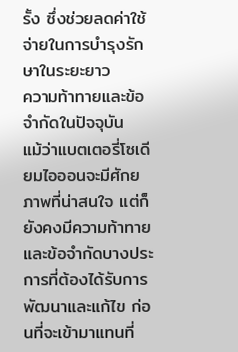รั้ง ซึ่งช่วยลดค่าใช้จ่ายในการบำรุงรักษาในระยะยาว
ความท้าทายและข้อจำกัดในปัจจุบัน
แม้ว่าแบตเตอรี่โซเดียมไอออนจะมีศักยภาพที่น่าสนใจ แต่ก็ยังคงมีความท้าทายและข้อจำกัดบางประการที่ต้องได้รับการพัฒนาและแก้ไข ก่อนที่จะเข้ามาแทนที่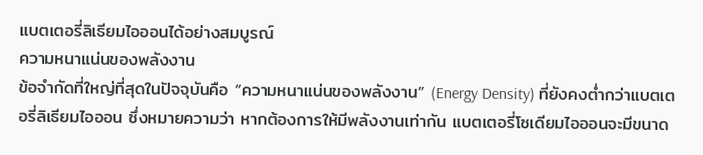แบตเตอรี่ลิเธียมไอออนได้อย่างสมบูรณ์
ความหนาแน่นของพลังงาน
ข้อจำกัดที่ใหญ่ที่สุดในปัจจุบันคือ “ความหนาแน่นของพลังงาน” (Energy Density) ที่ยังคงต่ำกว่าแบตเตอรี่ลิเธียมไอออน ซึ่งหมายความว่า หากต้องการให้มีพลังงานเท่ากัน แบตเตอรี่โซเดียมไอออนจะมีขนาด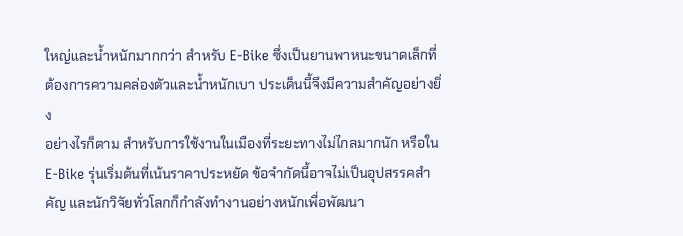ใหญ่และน้ำหนักมากกว่า สำหรับ E-Bike ซึ่งเป็นยานพาหนะขนาดเล็กที่ต้องการความคล่องตัวและน้ำหนักเบา ประเด็นนี้จึงมีความสำคัญอย่างยิ่ง
อย่างไรก็ตาม สำหรับการใช้งานในเมืองที่ระยะทางไม่ไกลมากนัก หรือใน E-Bike รุ่นเริ่มต้นที่เน้นราคาประหยัด ข้อจำกัดนี้อาจไม่เป็นอุปสรรคสำคัญ และนักวิจัยทั่วโลกก็กำลังทำงานอย่างหนักเพื่อพัฒนา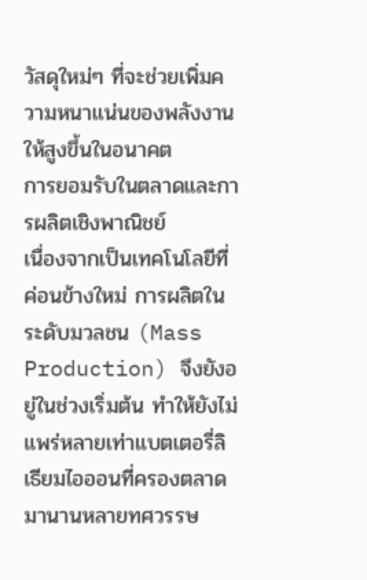วัสดุใหม่ๆ ที่จะช่วยเพิ่มความหนาแน่นของพลังงานให้สูงขึ้นในอนาคต
การยอมรับในตลาดและการผลิตเชิงพาณิชย์
เนื่องจากเป็นเทคโนโลยีที่ค่อนข้างใหม่ การผลิตในระดับมวลชน (Mass Production) จึงยังอยู่ในช่วงเริ่มต้น ทำให้ยังไม่แพร่หลายเท่าแบตเตอรี่ลิเธียมไอออนที่ครองตลาดมานานหลายทศวรรษ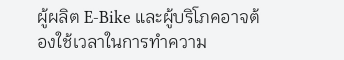ผู้ผลิต E-Bike และผู้บริโภคอาจต้องใช้เวลาในการทำความ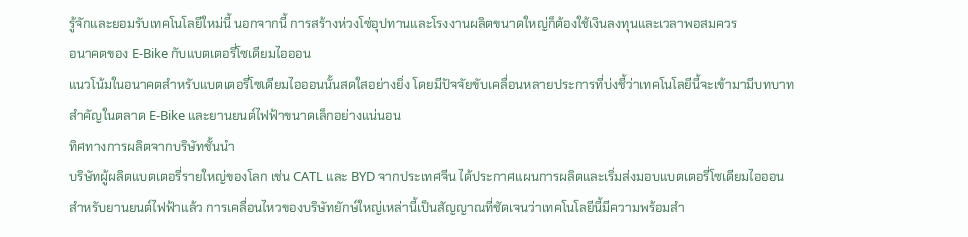รู้จักและยอมรับเทคโนโลยีใหม่นี้ นอกจากนี้ การสร้างห่วงโซ่อุปทานและโรงงานผลิตขนาดใหญ่ก็ต้องใช้เงินลงทุนและเวลาพอสมควร
อนาคตของ E-Bike กับแบตเตอรี่โซเดียมไอออน
แนวโน้มในอนาคตสำหรับแบตเตอรี่โซเดียมไอออนนั้นสดใสอย่างยิ่ง โดยมีปัจจัยขับเคลื่อนหลายประการที่บ่งชี้ว่าเทคโนโลยีนี้จะเข้ามามีบทบาทสำคัญในตลาด E-Bike และยานยนต์ไฟฟ้าขนาดเล็กอย่างแน่นอน
ทิศทางการผลิตจากบริษัทชั้นนำ
บริษัทผู้ผลิตแบตเตอรี่รายใหญ่ของโลก เช่น CATL และ BYD จากประเทศจีน ได้ประกาศแผนการผลิตและเริ่มส่งมอบแบตเตอรี่โซเดียมไอออนสำหรับยานยนต์ไฟฟ้าแล้ว การเคลื่อนไหวของบริษัทยักษ์ใหญ่เหล่านี้เป็นสัญญาณที่ชัดเจนว่าเทคโนโลยีนี้มีความพร้อมสำ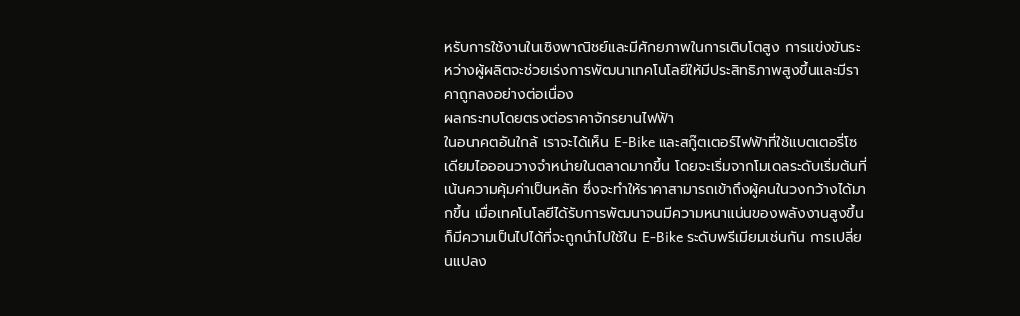หรับการใช้งานในเชิงพาณิชย์และมีศักยภาพในการเติบโตสูง การแข่งขันระหว่างผู้ผลิตจะช่วยเร่งการพัฒนาเทคโนโลยีให้มีประสิทธิภาพสูงขึ้นและมีราคาถูกลงอย่างต่อเนื่อง
ผลกระทบโดยตรงต่อราคาจักรยานไฟฟ้า
ในอนาคตอันใกล้ เราจะได้เห็น E-Bike และสกู๊ตเตอร์ไฟฟ้าที่ใช้แบตเตอรี่โซเดียมไอออนวางจำหน่ายในตลาดมากขึ้น โดยจะเริ่มจากโมเดลระดับเริ่มต้นที่เน้นความคุ้มค่าเป็นหลัก ซึ่งจะทำให้ราคาสามารถเข้าถึงผู้คนในวงกว้างได้มากขึ้น เมื่อเทคโนโลยีได้รับการพัฒนาจนมีความหนาแน่นของพลังงานสูงขึ้น ก็มีความเป็นไปได้ที่จะถูกนำไปใช้ใน E-Bike ระดับพรีเมียมเช่นกัน การเปลี่ยนแปลง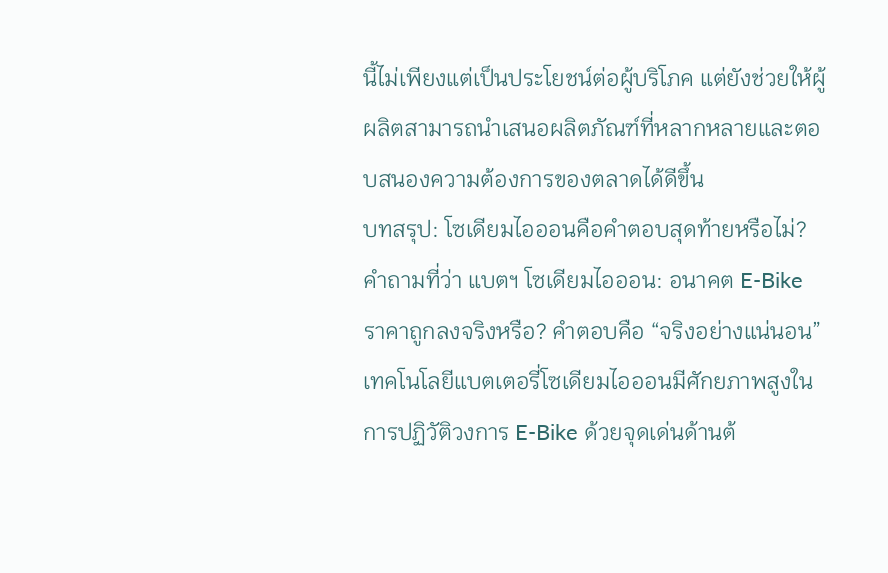นี้ไม่เพียงแต่เป็นประโยชน์ต่อผู้บริโภค แต่ยังช่วยให้ผู้ผลิตสามารถนำเสนอผลิตภัณฑ์ที่หลากหลายและตอบสนองความต้องการของตลาดได้ดีขึ้น
บทสรุป: โซเดียมไอออนคือคำตอบสุดท้ายหรือไม่?
คำถามที่ว่า แบตฯ โซเดียมไอออน: อนาคต E-Bike ราคาถูกลงจริงหรือ? คำตอบคือ “จริงอย่างแน่นอน” เทคโนโลยีแบตเตอรี่โซเดียมไอออนมีศักยภาพสูงในการปฏิวัติวงการ E-Bike ด้วยจุดเด่นด้านต้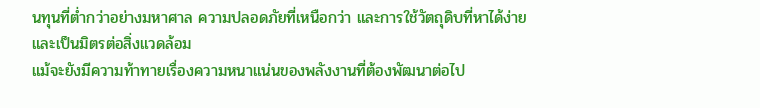นทุนที่ต่ำกว่าอย่างมหาศาล ความปลอดภัยที่เหนือกว่า และการใช้วัตถุดิบที่หาได้ง่ายและเป็นมิตรต่อสิ่งแวดล้อม
แม้จะยังมีความท้าทายเรื่องความหนาแน่นของพลังงานที่ต้องพัฒนาต่อไป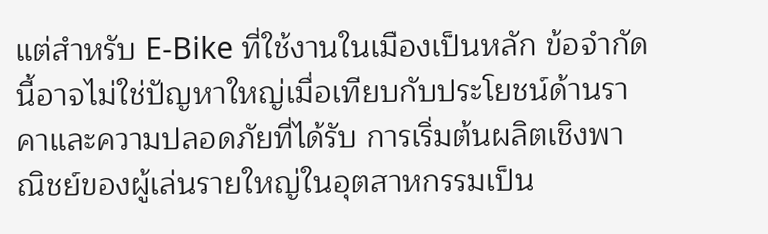แต่สำหรับ E-Bike ที่ใช้งานในเมืองเป็นหลัก ข้อจำกัดนี้อาจไม่ใช่ปัญหาใหญ่เมื่อเทียบกับประโยชน์ด้านราคาและความปลอดภัยที่ได้รับ การเริ่มต้นผลิตเชิงพาณิชย์ของผู้เล่นรายใหญ่ในอุตสาหกรรมเป็น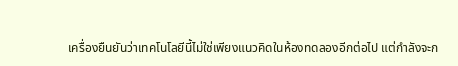เครื่องยืนยันว่าเทคโนโลยีนี้ไม่ใช่เพียงแนวคิดในห้องทดลองอีกต่อไป แต่กำลังจะก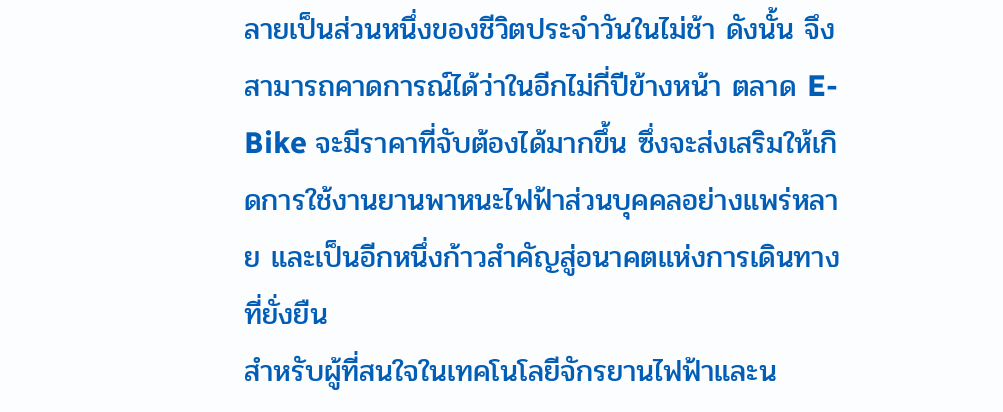ลายเป็นส่วนหนึ่งของชีวิตประจำวันในไม่ช้า ดังนั้น จึงสามารถคาดการณ์ได้ว่าในอีกไม่กี่ปีข้างหน้า ตลาด E-Bike จะมีราคาที่จับต้องได้มากขึ้น ซึ่งจะส่งเสริมให้เกิดการใช้งานยานพาหนะไฟฟ้าส่วนบุคคลอย่างแพร่หลาย และเป็นอีกหนึ่งก้าวสำคัญสู่อนาคตแห่งการเดินทางที่ยั่งยืน
สำหรับผู้ที่สนใจในเทคโนโลยีจักรยานไฟฟ้าและน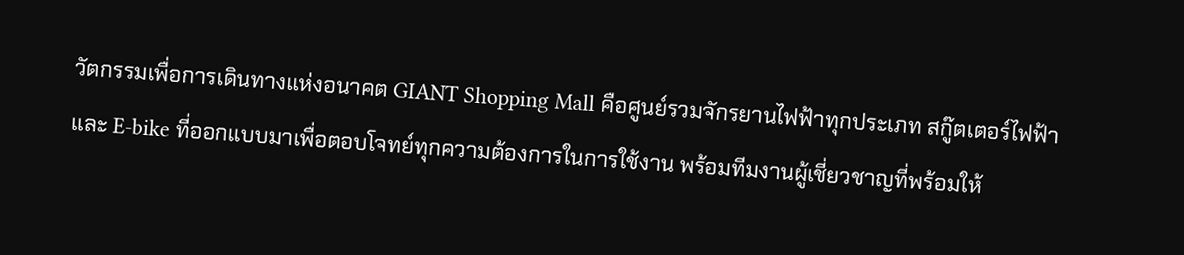วัตกรรมเพื่อการเดินทางแห่งอนาคต GIANT Shopping Mall คือศูนย์รวมจักรยานไฟฟ้าทุกประเภท สกู๊ตเตอร์ไฟฟ้า และ E-bike ที่ออกแบบมาเพื่อตอบโจทย์ทุกความต้องการในการใช้งาน พร้อมทีมงานผู้เชี่ยวชาญที่พร้อมให้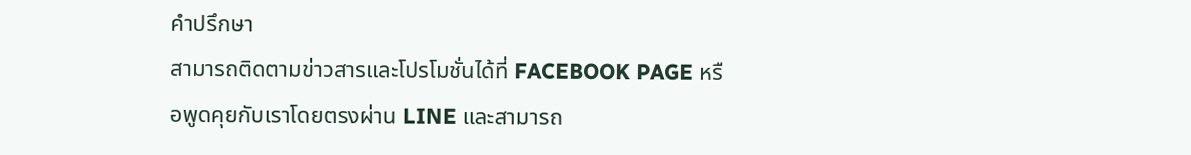คำปรึกษา
สามารถติดตามข่าวสารและโปรโมชั่นได้ที่ FACEBOOK PAGE หรือพูดคุยกับเราโดยตรงผ่าน LINE และสามารถ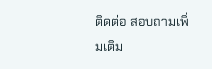ติดต่อ สอบถามเพิ่มเติม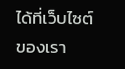ได้ที่เว็บไซต์ของเรา